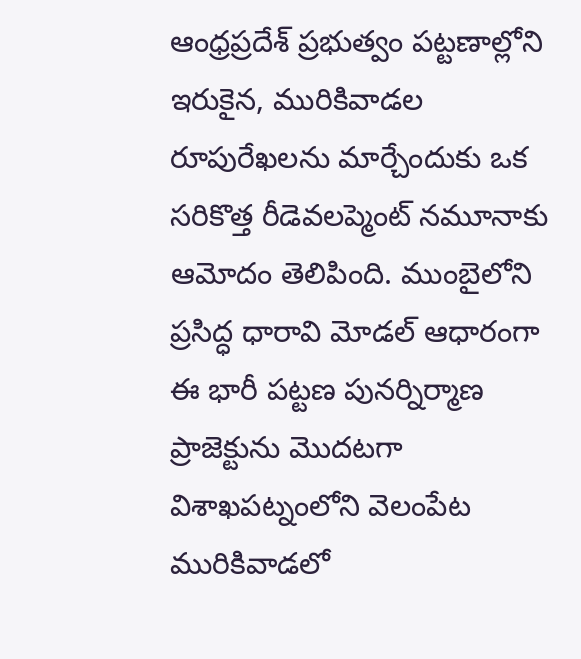ఆంధ్రప్రదేశ్ ప్రభుత్వం పట్టణాల్లోని ఇరుకైన, మురికివాడల రూపురేఖలను మార్చేందుకు ఒక సరికొత్త రీడెవలప్మెంట్ నమూనాకు ఆమోదం తెలిపింది. ముంబైలోని ప్రసిద్ధ ధారావి మోడల్ ఆధారంగా ఈ భారీ పట్టణ పునర్నిర్మాణ ప్రాజెక్టును మొదటగా విశాఖపట్నంలోని వెలంపేట మురికివాడలో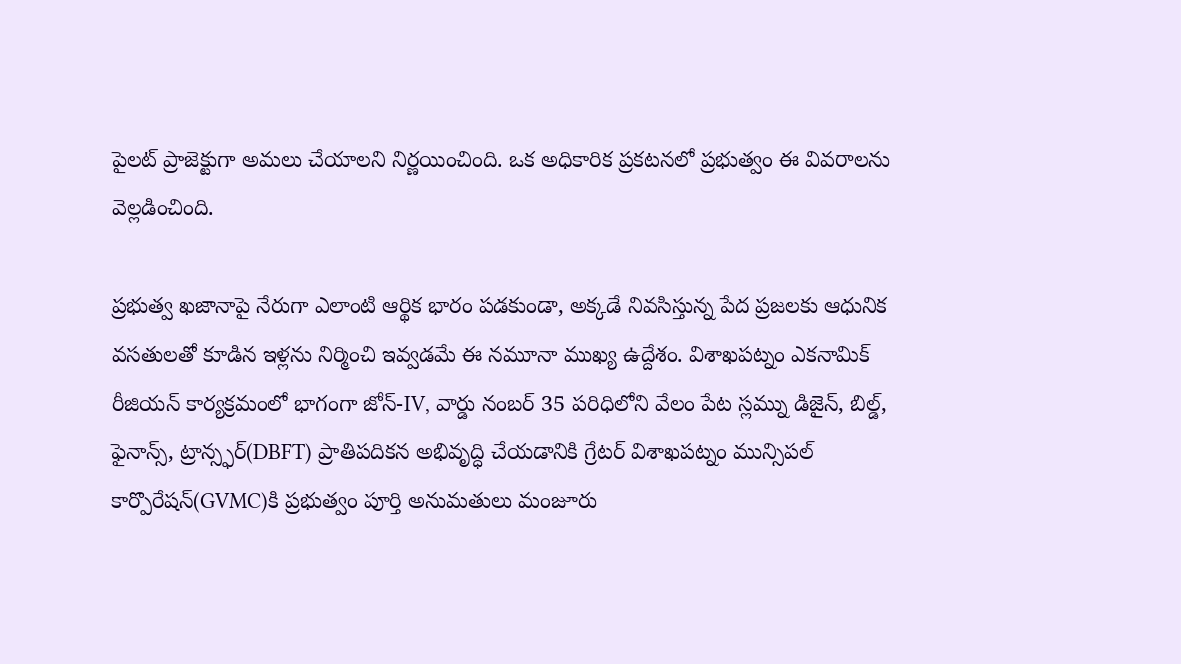పైలట్ ప్రాజెక్టుగా అమలు చేయాలని నిర్ణయించింది. ఒక అధికారిక ప్రకటనలో ప్రభుత్వం ఈ వివరాలను వెల్లడించింది.

ప్రభుత్వ ఖజానాపై నేరుగా ఎలాంటి ఆర్థిక భారం పడకుండా, అక్కడే నివసిస్తున్న పేద ప్రజలకు ఆధునిక వసతులతో కూడిన ఇళ్లను నిర్మించి ఇవ్వడమే ఈ నమూనా ముఖ్య ఉద్దేశం. విశాఖపట్నం ఎకనామిక్ రీజియన్ కార్యక్రమంలో భాగంగా జోన్-IV, వార్డు నంబర్ 35 పరిధిలోని వేలం పేట స్లమ్ను డిజైన్, బిల్డ్, ఫైనాన్స్, ట్రాన్స్ఫర్(DBFT) ప్రాతిపదికన అభివృద్ధి చేయడానికి గ్రేటర్ విశాఖపట్నం మున్సిపల్ కార్పొరేషన్(GVMC)కి ప్రభుత్వం పూర్తి అనుమతులు మంజూరు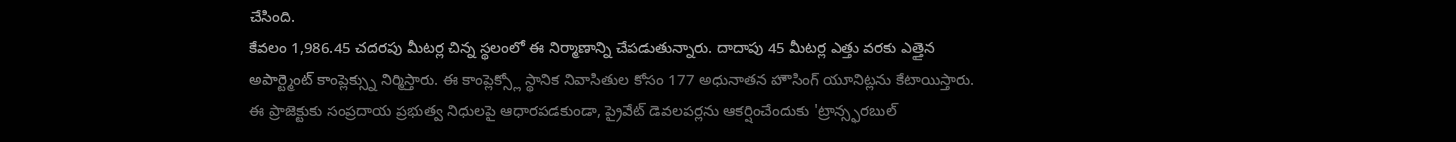చేసింది.
కేవలం 1,986.45 చదరపు మీటర్ల చిన్న స్థలంలో ఈ నిర్మాణాన్ని చేపడుతున్నారు. దాదాపు 45 మీటర్ల ఎత్తు వరకు ఎత్తైన అపార్ట్మెంట్ కాంప్లెక్స్ను నిర్మిస్తారు. ఈ కాంప్లెక్స్లో స్థానిక నివాసితుల కోసం 177 అధునాతన హౌసింగ్ యూనిట్లను కేటాయిస్తారు.
ఈ ప్రాజెక్టుకు సంప్రదాయ ప్రభుత్వ నిధులపై ఆధారపడకుండా, ప్రైవేట్ డెవలపర్లను ఆకర్షించేందుకు 'ట్రాన్స్ఫరబుల్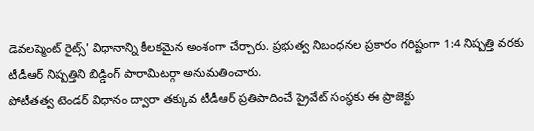డెవలప్మెంట్ రైట్స్' విధానాన్ని కీలకమైన అంశంగా చేర్చారు. ప్రభుత్వ నిబంధనల ప్రకారం గరిష్టంగా 1:4 నిష్పత్తి వరకు టీడీఆర్ నిష్పత్తిని బిడ్డింగ్ పారామిటర్గా అనుమతించారు.
పోటీతత్వ టెండర్ విధానం ద్వారా తక్కువ టీడీఆర్ ప్రతిపాదించే ప్రైవేట్ సంస్థకు ఈ ప్రాజెక్టు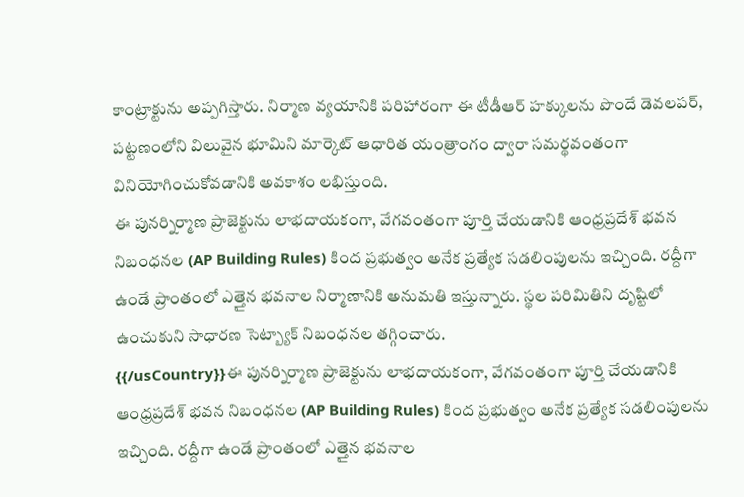కాంట్రాక్టును అప్పగిస్తారు. నిర్మాణ వ్యయానికి పరిహారంగా ఈ టీడీఆర్ హక్కులను పొందే డెవలపర్, పట్టణంలోని విలువైన భూమిని మార్కెట్ ఆధారిత యంత్రాంగం ద్వారా సమర్థవంతంగా వినియోగించుకోవడానికి అవకాశం లభిస్తుంది.
ఈ పునర్నిర్మాణ ప్రాజెక్టును లాభదాయకంగా, వేగవంతంగా పూర్తి చేయడానికి ఆంధ్రప్రదేశ్ భవన నిబంధనల (AP Building Rules) కింద ప్రభుత్వం అనేక ప్రత్యేక సడలింపులను ఇచ్చింది. రద్దీగా ఉండే ప్రాంతంలో ఎత్తైన భవనాల నిర్మాణానికి అనుమతి ఇస్తున్నారు. స్థల పరిమితిని దృష్టిలో ఉంచుకుని సాధారణ సెట్బ్యాక్ నిబంధనల తగ్గించారు.
{{/usCountry}}ఈ పునర్నిర్మాణ ప్రాజెక్టును లాభదాయకంగా, వేగవంతంగా పూర్తి చేయడానికి ఆంధ్రప్రదేశ్ భవన నిబంధనల (AP Building Rules) కింద ప్రభుత్వం అనేక ప్రత్యేక సడలింపులను ఇచ్చింది. రద్దీగా ఉండే ప్రాంతంలో ఎత్తైన భవనాల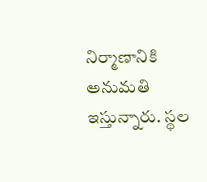నిర్మాణానికి అనుమతి ఇస్తున్నారు. స్థల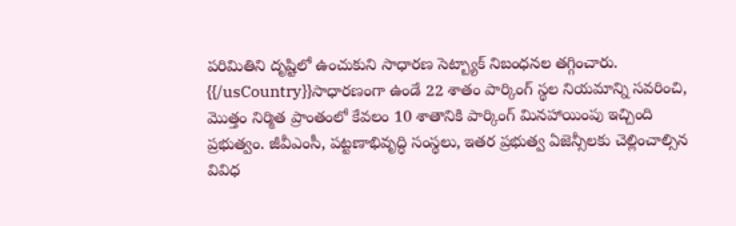పరిమితిని దృష్టిలో ఉంచుకుని సాధారణ సెట్బ్యాక్ నిబంధనల తగ్గించారు.
{{/usCountry}}సాధారణంగా ఉండే 22 శాతం పార్కింగ్ స్థల నియమాన్ని సవరించి, మొత్తం నిర్మిత ప్రాంతంలో కేవలం 10 శాతానికి పార్కింగ్ మినహాయింపు ఇచ్చింది ప్రభుత్వం. జీవీఎంసీ, పట్టణాభివృద్ధి సంస్థలు, ఇతర ప్రభుత్వ ఏజెన్సీలకు చెల్లించాల్సిన వివిధ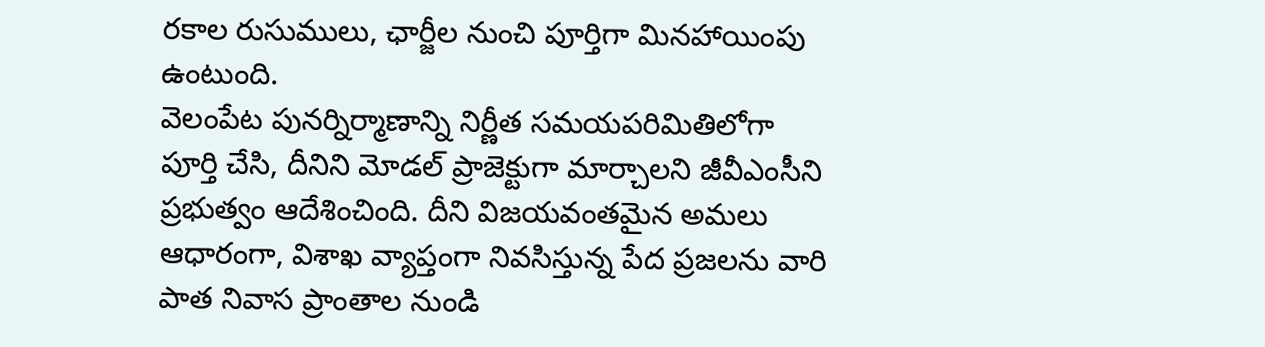రకాల రుసుములు, ఛార్జీల నుంచి పూర్తిగా మినహాయింపు ఉంటుంది.
వెలంపేట పునర్నిర్మాణాన్ని నిర్ణీత సమయపరిమితిలోగా పూర్తి చేసి, దీనిని మోడల్ ప్రాజెక్టుగా మార్చాలని జీవీఎంసీని ప్రభుత్వం ఆదేశించింది. దీని విజయవంతమైన అమలు ఆధారంగా, విశాఖ వ్యాప్తంగా నివసిస్తున్న పేద ప్రజలను వారి పాత నివాస ప్రాంతాల నుండి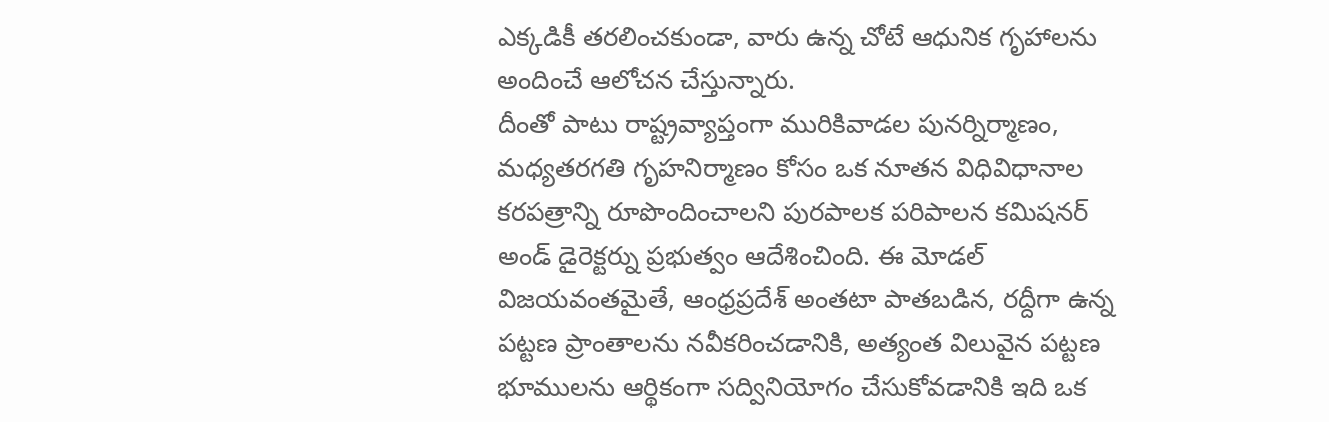ఎక్కడికీ తరలించకుండా, వారు ఉన్న చోటే ఆధునిక గృహాలను అందించే ఆలోచన చేస్తున్నారు.
దీంతో పాటు రాష్ట్రవ్యాప్తంగా మురికివాడల పునర్నిర్మాణం, మధ్యతరగతి గృహనిర్మాణం కోసం ఒక నూతన విధివిధానాల కరపత్రాన్ని రూపొందించాలని పురపాలక పరిపాలన కమిషనర్ అండ్ డైరెక్టర్ను ప్రభుత్వం ఆదేశించింది. ఈ మోడల్ విజయవంతమైతే, ఆంధ్రప్రదేశ్ అంతటా పాతబడిన, రద్దీగా ఉన్న పట్టణ ప్రాంతాలను నవీకరించడానికి, అత్యంత విలువైన పట్టణ భూములను ఆర్థికంగా సద్వినియోగం చేసుకోవడానికి ఇది ఒక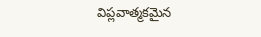విప్లవాత్మకమైన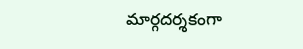మార్గదర్శకంగా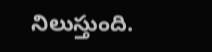నిలుస్తుంది.